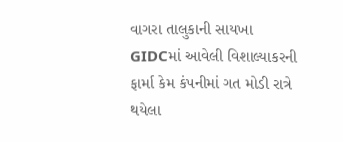વાગરા તાલુકાની સાયખા GIDCમાં આવેલી વિશાલ્યાકરની ફાર્મા કેમ કંપનીમાં ગત મોડી રાત્રે થયેલા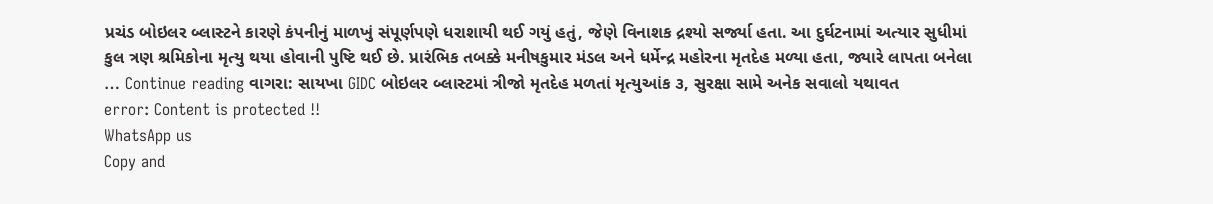પ્રચંડ બોઇલર બ્લાસ્ટને કારણે કંપનીનું માળખું સંપૂર્ણપણે ધરાશાયી થઈ ગયું હતું, જેણે વિનાશક દ્રશ્યો સર્જ્યા હતા. આ દુર્ઘટનામાં અત્યાર સુધીમાં કુલ ત્રણ શ્રમિકોના મૃત્યુ થયા હોવાની પુષ્ટિ થઈ છે. પ્રારંભિક તબક્કે મનીષકુમાર મંડલ અને ધર્મેન્દ્ર મહોરના મૃતદેહ મળ્યા હતા, જ્યારે લાપતા બનેલા … Continue reading વાગરા: સાયખા GIDC બોઇલર બ્લાસ્ટમાં ત્રીજો મૃતદેહ મળતાં મૃત્યુઆંક ૩, સુરક્ષા સામે અનેક સવાલો યથાવત
error: Content is protected !!
WhatsApp us
Copy and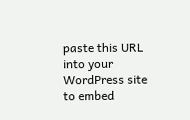paste this URL into your WordPress site to embed